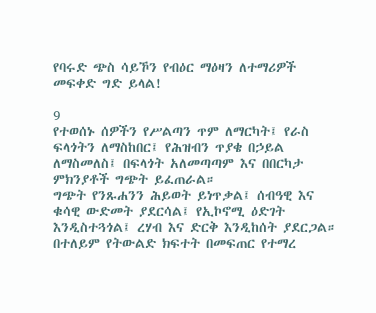የባሩድ ጭስ ሳይኾን የብዕር ማዕዛን ለተማሪዎች መፍቀድ ግድ ይላል!

9
የተወሰኑ ሰዎችን የሥልጣን ጥም ለማርካት፤ የራስ ፍላጎትን ለማስከበር፤ የሕዝብን ጥያቄ በኃይል ለማስመለስ፤ በፍላጎት አለመጣጣም እና በበርካታ ምክንያቶች ግጭት ይፈጠራል።
ግጭት የንጹሐንን ሕይወት ይነጥቃል፤ ሰብዓዊ እና ቁሳዊ ውድመት ያደርሳል፤ የኢኮኖሚ ዕድገት እንዲስተጓጎል፤ ረሃብ እና ድርቅ እንዲከሰት ያደርጋል። በተለይም የትውልድ ክፍተት በመፍጠር የተማረ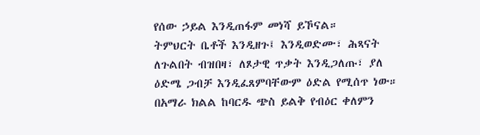የሰው ኃይል እንዲጠፋም መነሻ ይኾናል።
ትምህርት ቤቶች እንዲዘጉ፤ እንዲወድሙ፣ ሕጻናት ለጉልበት ብዝበዛ፣ ለጾታዊ ጥቃት እንዲጋለጡ፣ ያለ ዕድሜ ጋብቻ እንዲፈጸምባቸውም ዕድል የሚሰጥ ነው።
በአማራ ክልል ከባርዱ ጭስ ይልቅ የብዕር ቀለምን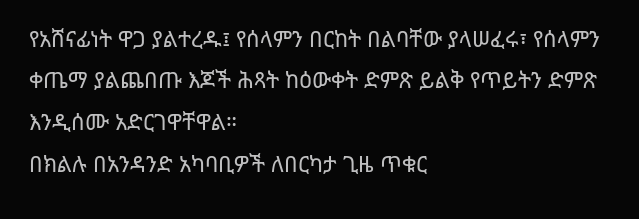የአሸናፊነት ዋጋ ያልተረዱ፤ የሰላምን በርከት በልባቸው ያላሠፈሩ፣ የሰላምን ቀጤማ ያልጨበጡ እጆች ሕጻት ከዕውቀት ድምጽ ይልቅ የጥይትን ድምጽ እንዲሰሙ አድርገዋቸዋል።
በክልሉ በአንዳንድ አካባቢዎች ለበርካታ ጊዜ ጥቁር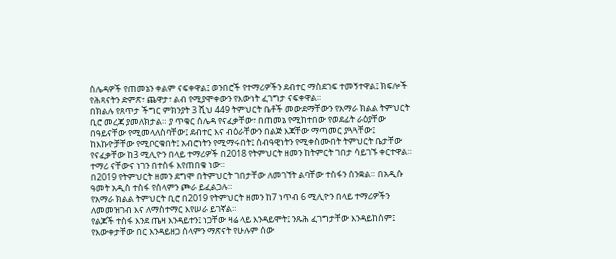ሰሌዳዎች የጠመኔን ቀልም ናፍቀዋል፤ ወንበሮች የተማሪዎችን ደብተር ማስደገፍ ተመኝተዋል፤ ክፍሎች የሕጻናትን ድምጽ፣ ጨዋታ፣ ልብ የሚያሞቀውን የእውነት ፈገግታ ናፍቀዋል።
በክልሉ የጸጥታ ችግር ምክንያት 3 ሺህ 449 ትምህርት ቤቶች መውደማቸውን የአማራ ክልል ትምህርት ቢሮ መረጃ ያመለክታል። ያ ጥቁር ሰሌዳ የናፈቃቸው፣ በጠመኔ የሚከተበው የወደፊት ራዕያቸው በዓይናቸው የሚመላለስባቸው፤ ደብተር እና ብዕራቸውን በልጅ እጃቸው ማጣመር ያጓጓቸው፤ ከእኩዮቻቸው የሚቦርቁበት፤ አብሮነትን የሚማሩበት፤ ሰብዓዊነትን የሚቀስሙበት ትምህርት ቤታቸው የናፈቃቸው ከ3 ሚሊዮን በላይ ተማሪዎች በ2018 የትምህርት ዘመን ከትምርት ገበታ ሳይገኙ ቀርተዋል። ተማሪ ናቸውና ነገን በተስፋ እየጠበቁ ነው።
በ2019 የትምህርት ዘመን ደግሞ በትምህርት ገበታቸው ለመገኘት ልባቸው ተስፋን ሰንቋል። በአዲሱ ዓመት አዲስ ተስፋ የሰላምን ጮራ ይፈልጋሉ።
የአማራ ክልል ትምህርት ቢሮ በ2019 የትምህርት ዘመን ከ7 ነጥብ 6 ሚሊዮን በላይ ተማሪዎችን ለመመዝገብ እና ለማስተማር እየሠራ ይገኛል።
የልጆች ተስፋ እንደ ጤዛ እንዳይተን፤ ነጋቸው ዛሬ ላይ እንዳይሞት፤ ንጹሕ ፈገግታቸው እንዳይከስም፤ የእውቀታቸው በር እንዳይዘጋ ሰላምን ማጽናት የሁሉም ሰው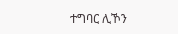ተግባር ሊኾን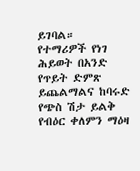ይገባል።
የተማሪዎች የነገ ሕይወት በአንድ የጥይት ድምጽ ይጨልማልና ከባሩድ የጭስ ሽታ ይልቅ የብዕር ቀለምን ማዕዛ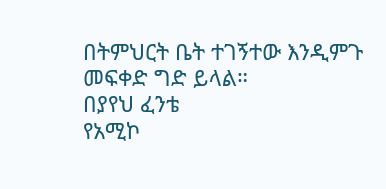በትምህርት ቤት ተገኝተው እንዲምጉ መፍቀድ ግድ ይላል።
በያየህ ፈንቴ
የአሚኮ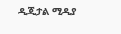ዲጂታል ሚዲያ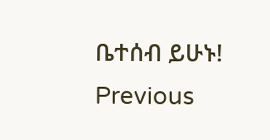ቤተሰብ ይሁኑ!
Previous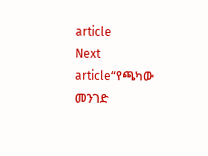article
Next article“የጫካው መንገድ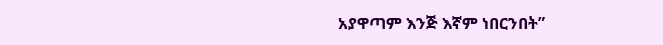አያዋጣም እንጅ እኛም ነበርንበት”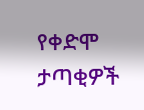የቀድሞ ታጣቂዎች